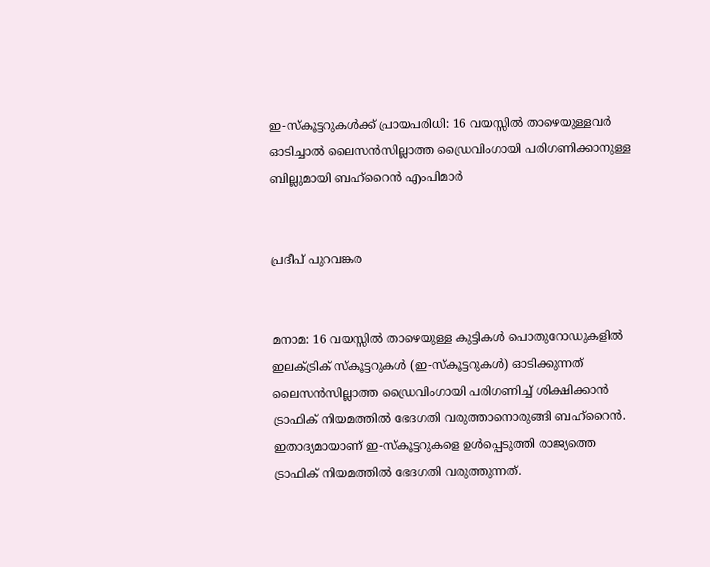ഇ-സ്‌കൂട്ടറുകൾക്ക് പ്രായപരിധി: 16 വയസ്സിൽ താഴെയുള്ളവർ ഓടിച്ചാൽ ലൈസൻസില്ലാത്ത ഡ്രൈവിംഗായി പരിഗണിക്കാനുള്ള ബില്ലുമായി ബഹ്റൈൻ എംപിമാർ


പ്രദീപ് പുറവങ്കര


മനാമ: 16 വയസ്സിൽ താഴെയുള്ള കുട്ടികൾ പൊതുറോഡുകളിൽ ഇലക്ട്രിക് സ്‌കൂട്ടറുകൾ (ഇ-സ്‌കൂട്ടറുകൾ) ഓടിക്കുന്നത് ലൈസൻസില്ലാത്ത ഡ്രൈവിംഗായി പരിഗണിച്ച് ശിക്ഷിക്കാൻ ട്രാഫിക് നിയമത്തിൽ ഭേദഗതി വരുത്താനൊരുങ്ങി ബഹ്റൈൻ. ഇതാദ്യമായാണ് ഇ-സ്‌കൂട്ടറുകളെ ഉൾപ്പെടുത്തി രാജ്യത്തെ ട്രാഫിക് നിയമത്തിൽ ഭേദഗതി വരുത്തുന്നത്.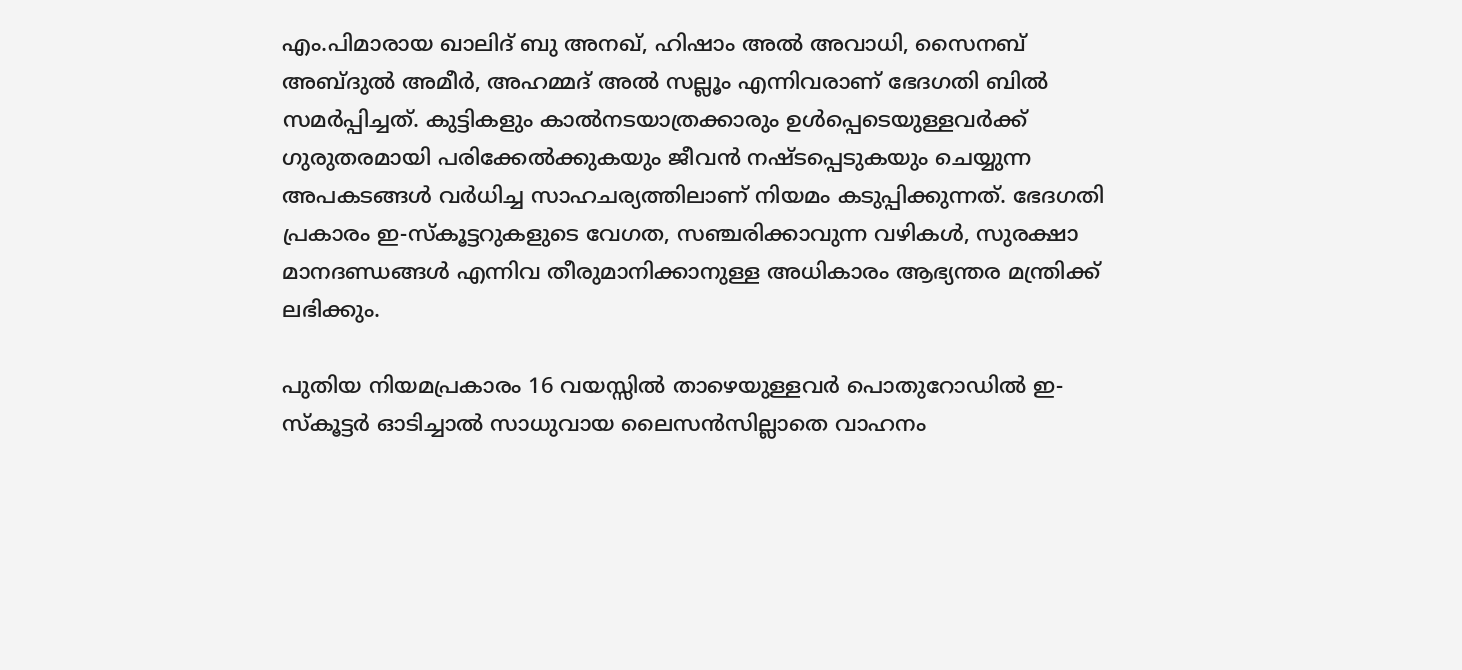എം.പിമാരായ ഖാലിദ് ബു അനഖ്, ഹിഷാം അൽ അവാധി, സൈനബ് അബ്ദുൽ അമീർ, അഹമ്മദ് അൽ സല്ലൂം എന്നിവരാണ് ഭേദഗതി ബിൽ സമർപ്പിച്ചത്. കുട്ടികളും കാൽനടയാത്രക്കാരും ഉൾപ്പെടെയുള്ളവർക്ക് ഗുരുതരമായി പരിക്കേൽക്കുകയും ജീവൻ നഷ്ടപ്പെടുകയും ചെയ്യുന്ന അപകടങ്ങൾ വർധിച്ച സാഹചര്യത്തിലാണ് നിയമം കടുപ്പിക്കുന്നത്. ഭേദഗതി പ്രകാരം ഇ-സ്‌കൂട്ടറുകളുടെ വേഗത, സഞ്ചരിക്കാവുന്ന വഴികൾ, സുരക്ഷാ മാനദണ്ഡങ്ങൾ എന്നിവ തീരുമാനിക്കാനുള്ള അധികാരം ആഭ്യന്തര മന്ത്രിക്ക് ലഭിക്കും.

പുതിയ നിയമപ്രകാരം 16 വയസ്സിൽ താഴെയുള്ളവർ പൊതുറോഡിൽ ഇ-സ്‌കൂട്ടർ ഓടിച്ചാൽ സാധുവായ ലൈസൻസില്ലാതെ വാഹനം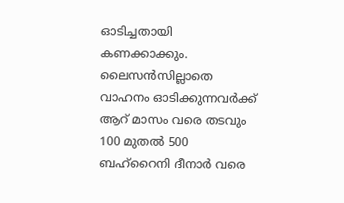ഓടിച്ചതായി കണക്കാക്കും. ലൈസൻസില്ലാതെ വാഹനം ഓടിക്കുന്നവർക്ക് ആറ് മാസം വരെ തടവും 100 മുതൽ 500 ബഹ്റൈനി ദീനാർ വരെ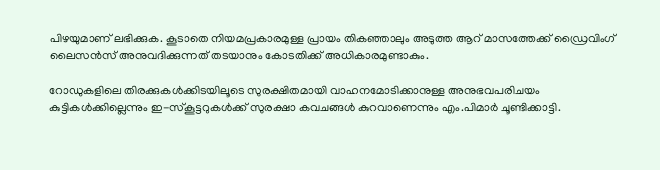പിഴയുമാണ് ലഭിക്കുക. കൂടാതെ നിയമപ്രകാരമുള്ള പ്രായം തികഞ്ഞാലും അടുത്ത ആറ് മാസത്തേക്ക് ഡ്രൈവിംഗ് ലൈസൻസ് അനുവദിക്കുന്നത് തടയാനും കോടതിക്ക് അധികാരമുണ്ടാകും.

റോഡുകളിലെ തിരക്കുകൾക്കിടയിലൂടെ സുരക്ഷിതമായി വാഹനമോടിക്കാനുള്ള അനുഭവപരിചയം കുട്ടികൾക്കില്ലെന്നും ഇ-സ്‌കൂട്ടറുകൾക്ക് സുരക്ഷാ കവചങ്ങൾ കുറവാണെന്നും എം.പിമാർ ചൂണ്ടിക്കാട്ടി.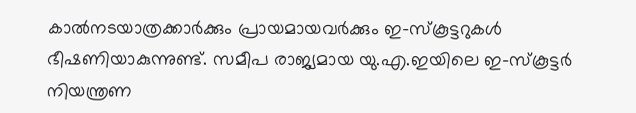കാൽനടയാത്രക്കാർക്കും പ്രായമായവർക്കും ഇ-സ്‌കൂട്ടറുകൾ ഭീഷണിയാകുന്നുണ്ട്. സമീപ രാജ്യമായ യു.എ.ഇയിലെ ഇ-സ്‌കൂട്ടർ നിയന്ത്രണ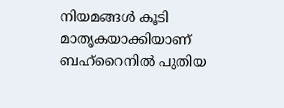നിയമങ്ങൾ കൂടി മാതൃകയാക്കിയാണ് ബഹ്റൈനിൽ പുതിയ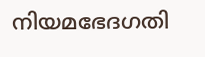നിയമഭേദഗതി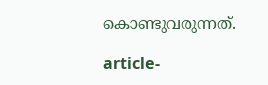കൊണ്ടുവരുന്നത്.

article-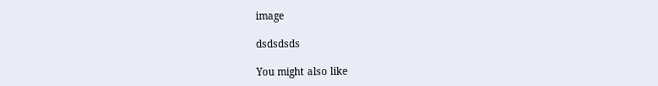image

dsdsdsds

You might also like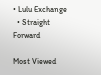• Lulu Exchange
  • Straight Forward

Most Viewed